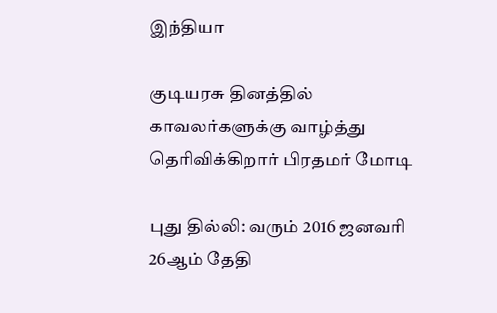இந்தியா

குடியரசு தினத்தில் காவலர்களுக்கு வாழ்த்து தெரிவிக்கிறார் பிரதமர் மோடி

புது தில்லி: வரும் 2016 ஜனவரி 26ஆம் தேதி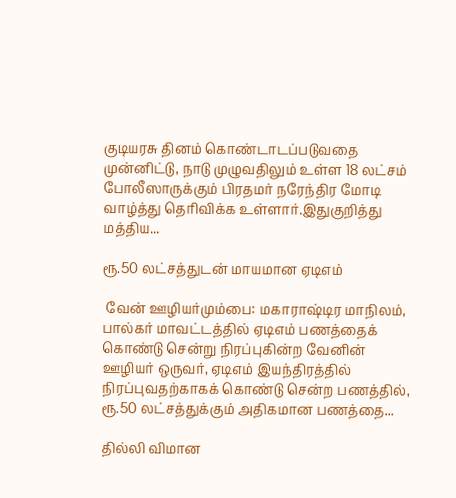குடியரசு தினம் கொண்டாடப்படுவதை முன்னிட்டு, நாடு முழுவதிலும் உள்ள 18 லட்சம் போலீஸாருக்கும் பிரதமர் நரேந்திர மோடி வாழ்த்து தெரிவிக்க உள்ளார்.இதுகுறித்து மத்திய...

ரூ.50 லட்சத்துடன் மாயமான ஏடிஎம்

 வேன் ஊழியர்மும்பை: மகாராஷ்டிர மாநிலம், பால்கர் மாவட்டத்தில் ஏடிஎம் பணத்தைக் கொண்டு சென்று நிரப்புகின்ற வேனின் ஊழியர் ஒருவர், ஏடிஎம் இயந்திரத்தில் நிரப்புவதற்காகக் கொண்டு சென்ற பணத்தில், ரூ.50 லட்சத்துக்கும் அதிகமான பணத்தை...

தில்லி விமான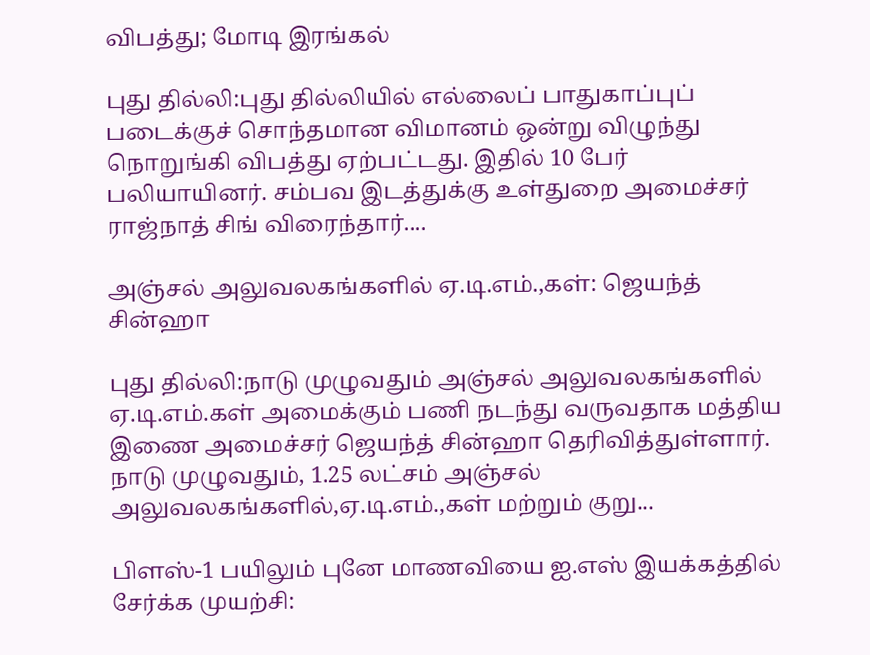விபத்து; மோடி இரங்கல்

புது தில்லி:புது தில்லியில் எல்லைப் பாதுகாப்புப் படைக்குச் சொந்தமான விமானம் ஒன்று விழுந்து நொறுங்கி விபத்து ஏற்பட்டது. இதில் 10 பேர் பலியாயினர். சம்பவ இடத்துக்கு உள்துறை அமைச்சர் ராஜ்நாத் சிங் விரைந்தார்....

அஞ்சல் அலுவலகங்களில் ஏ.டி.எம்.,கள்: ஜெயந்த் சின்ஹா

புது தில்லி:நாடு முழுவதும் அஞ்சல் அலுவலகங்களில் ஏ.டி.எம்.கள் அமைக்கும் பணி நடந்து வருவதாக மத்திய இணை அமைச்சர் ஜெயந்த் சின்ஹா தெரிவித்துள்ளார். நாடு முழுவதும், 1.25 லட்சம் அஞ்சல் அலுவலகங்களில்,ஏ.டி.எம்.,கள் மற்றும் குறு...

பிளஸ்-1 பயிலும் புனே மாணவியை ஐ.எஸ் இயக்கத்தில் சேர்க்க முயற்சி: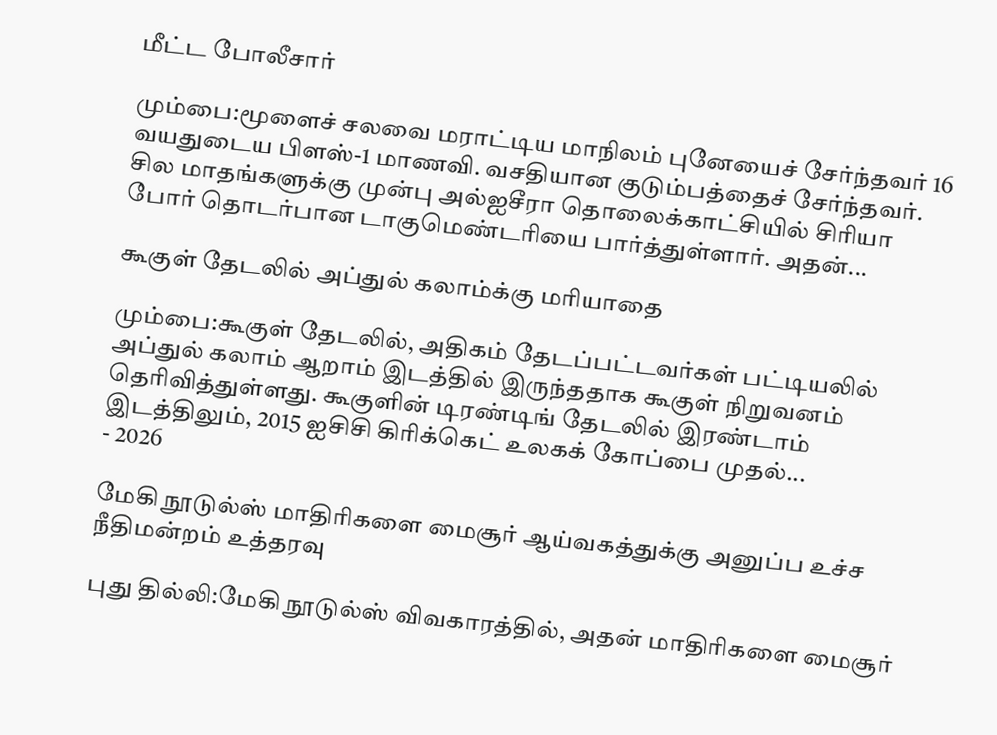மீட்ட போலீசார்

மும்பை:மூளைச் சலவை மராட்டிய மாநிலம் புனேயைச் சேர்ந்தவர் 16 வயதுடைய பிளஸ்-1 மாணவி. வசதியான குடும்பத்தைச் சேர்ந்தவர். சில மாதங்களுக்கு முன்பு அல்ஐசீரா தொலைக்காட்சியில் சிரியா போர் தொடர்பான டாகுமெண்டரியை பார்த்துள்ளார். அதன்...

கூகுள் தேடலில் அப்துல் கலாம்க்கு மரியாதை

மும்பை:கூகுள் தேடலில், அதிகம் தேடப்பட்டவர்கள் பட்டியலில் அப்துல் கலாம் ஆறாம் இடத்தில் இருந்ததாக கூகுள் நிறுவனம் தெரிவித்துள்ளது. கூகுளின் டிரண்டிங் தேடலில் இரண்டாம் இடத்திலும், 2015 ஐசிசி கிரிக்கெட் உலகக் கோப்பை முதல்...
- 2026

மேகி நூடுல்ஸ் மாதிரிகளை மைசூர் ஆய்வகத்துக்கு அனுப்ப உச்ச நீதிமன்றம் உத்தரவு

புது தில்லி:மேகி நூடுல்ஸ் விவகாரத்தில், அதன் மாதிரிகளை மைசூர்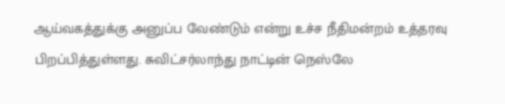ஆய்வகத்துக்கு அனுப்ப வேண்டும் என்று உச்ச நீதிமன்றம் உத்தரவு பிறப்பித்துள்ளது. சுவிட்சர்லாந்து நாட்டின் நெஸ்லே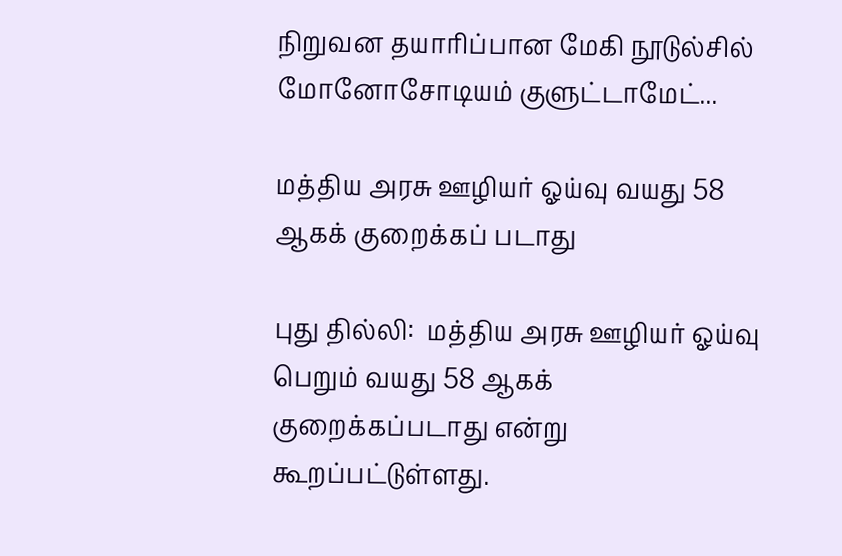நிறுவன தயாரிப்பான மேகி நூடுல்சில் மோனோசோடியம் குளுட்டாமேட்...

மத்திய அரசு ஊழியர் ஓய்வு வயது 58 ஆகக் குறைக்கப் படாது

புது தில்லி:  மத்திய அரசு ஊழியர் ஓய்வு பெறும் வயது 58 ஆகக் குறைக்கப்படாது என்று கூறப்பட்டுள்ளது.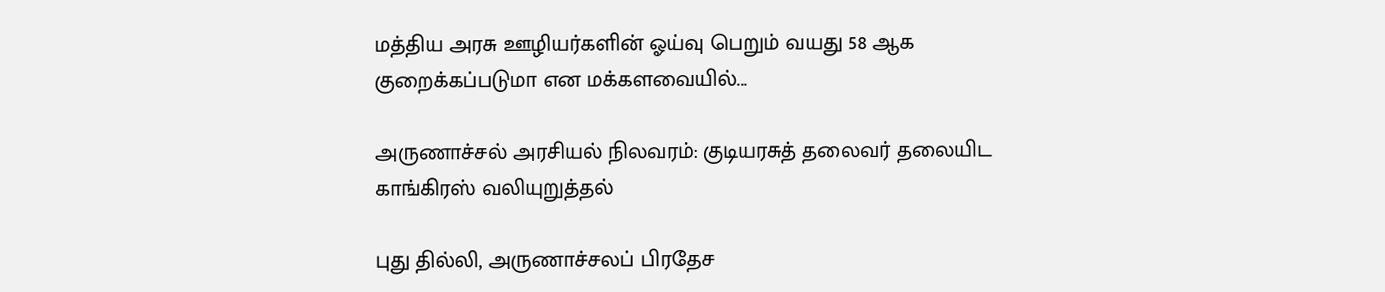மத்திய அரசு ஊழியர்களின் ஓய்வு பெறும் வயது 58 ஆக குறைக்கப்படுமா என மக்களவையில்...

அருணாச்சல் அரசியல் நிலவரம்: குடியரசுத் தலைவர் தலையிட காங்கிரஸ் வலியுறுத்தல்

புது தில்லி, அருணாச்சலப் பிரதேச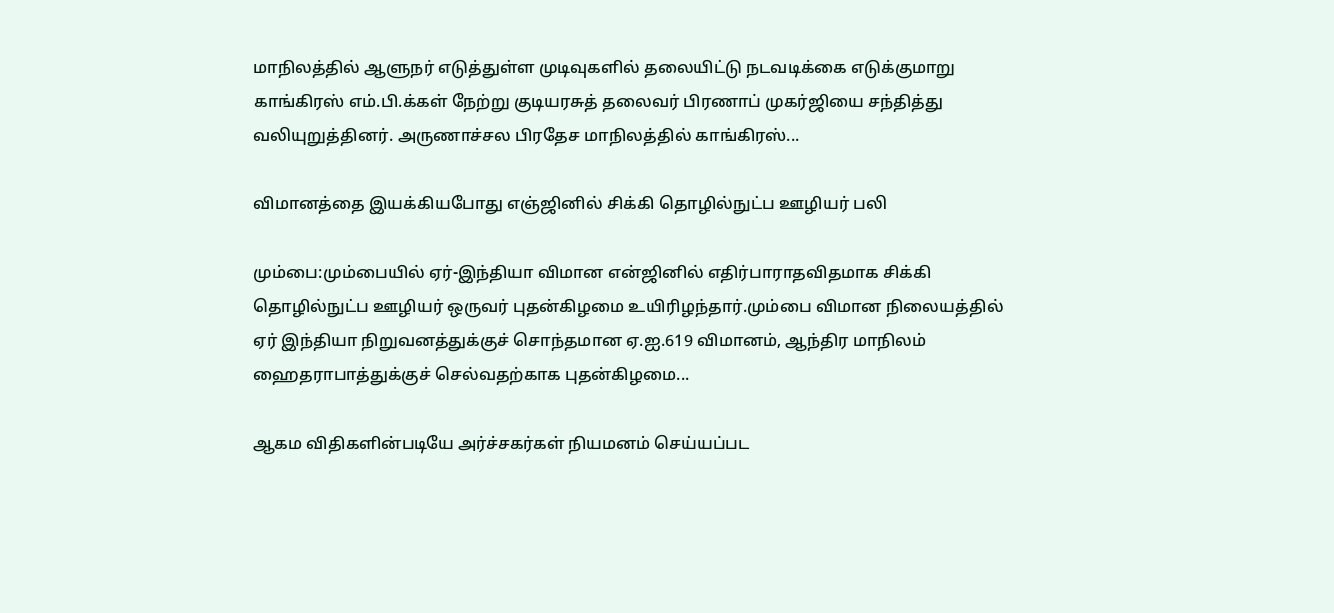மாநிலத்தில் ஆளுநர் எடுத்துள்ள முடிவுகளில் தலையிட்டு நடவடிக்கை எடுக்குமாறு காங்கிரஸ் எம்.பி.க்கள் நேற்று குடியரசுத் தலைவர் பிரணாப் முகர்ஜியை சந்தித்து வலியுறுத்தினர். அருணாச்சல பிரதேச மாநிலத்தில் காங்கிரஸ்...

விமானத்தை இயக்கியபோது எஞ்ஜினில் சிக்கி தொழில்நுட்ப ஊழியர் பலி

மும்பை:மும்பையில் ஏர்-இந்தியா விமான என்ஜினில் எதிர்பாராதவிதமாக சிக்கி தொழில்நுட்ப ஊழியர் ஒருவர் புதன்கிழமை உயிரிழந்தார்.மும்பை விமான நிலையத்தில் ஏர் இந்தியா நிறுவனத்துக்குச் சொந்தமான ஏ.ஐ.619 விமானம், ஆந்திர மாநிலம் ஹைதராபாத்துக்குச் செல்வதற்காக புதன்கிழமை...

ஆகம விதிகளின்படியே அர்ச்சகர்கள் நியமனம் செய்யப்பட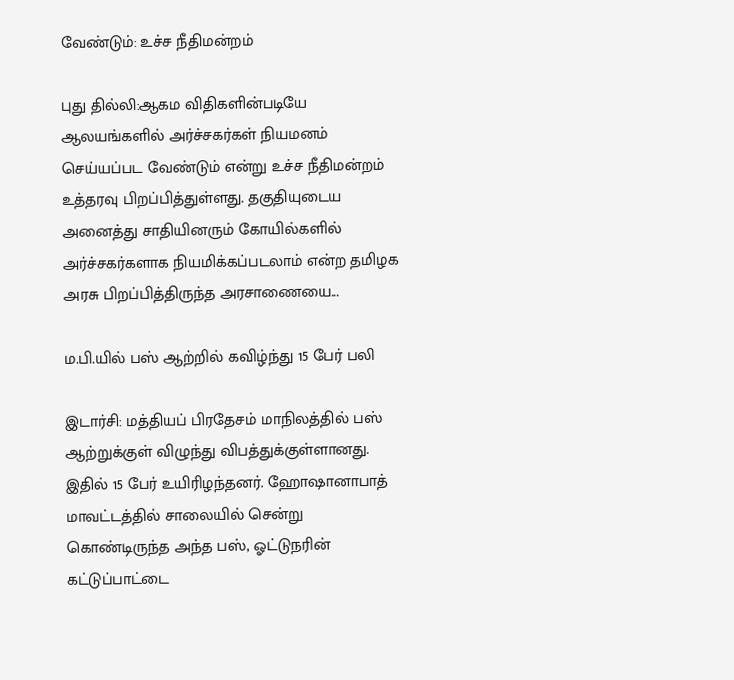வேண்டும்: உச்ச நீதிமன்றம்

புது தில்லி:ஆகம விதிகளின்படியே ஆலயங்களில் அர்ச்சகர்கள் நியமனம் செய்யப்பட வேண்டும் என்று உச்ச நீதிமன்றம் உத்தரவு பிறப்பித்துள்ளது. தகுதியுடைய அனைத்து சாதியினரும் கோயில்களில் அர்ச்சகர்களாக நியமிக்கப்படலாம் என்ற தமிழக அரசு பிறப்பித்திருந்த அரசாணையை...

ம.பி.யில் பஸ் ஆற்றில் கவிழ்ந்து 15 பேர் பலி

இடார்சி: மத்தியப் பிரதேசம் மாநிலத்தில் பஸ் ஆற்றுக்குள் விழுந்து விபத்துக்குள்ளானது. இதில் 15 பேர் உயிரிழந்தனர். ஹோஷானாபாத் மாவட்டத்தில் சாலையில் சென்று கொண்டிருந்த அந்த பஸ், ஓட்டுநரின் கட்டுப்பாட்டை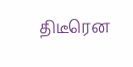திடீரென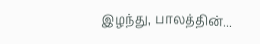இழந்து, பாலத்தின்...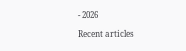- 2026

Recent articles